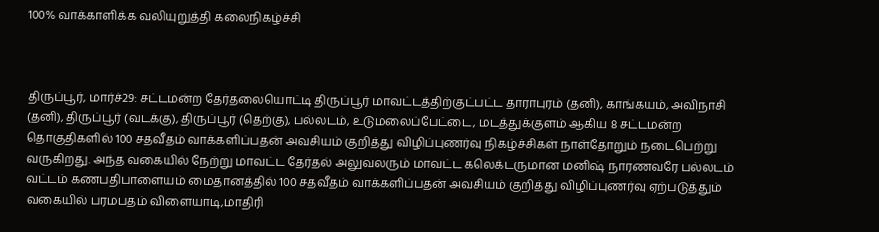100% வாக்காளிக்க வலியுறுத்தி கலைநிகழ்ச்சி



திருப்பூர், மார்ச்29: சட்டமன்ற தேர்தலையொட்டி திருப்பூர் மாவட்டத்திற்குட்பட்ட தாராபுரம் (தனி), காங்கயம், அவிநாசி (தனி), திருப்பூர் (வடக்கு), திருப்பூர் (தெற்கு), பல்லடம், உடுமலைப்பேட்டை, மடத்துக்குளம் ஆகிய 8 சட்டமன்ற தொகுதிகளில் 100 சதவீதம் வாக்களிப்பதன் அவசியம் குறித்து விழிப்புணர்வு நிகழ்ச்சிகள் நாள்தோறும் நடைபெற்று வருகிறது. அந்த வகையில் நேற்று மாவட்ட தேர்தல் அலுவலரும் மாவட்ட கலெக்டருமான மனிஷ் நாரணவரே பல்லடம் வட்டம் கணபதிபாளையம் மைதானத்தில் 100 சதவீதம் வாக்களிப்பதன் அவசியம் குறித்து விழிப்புணர்வு ஏற்படுத்தும் வகையில் பரமபதம் விளையாடி,மாதிரி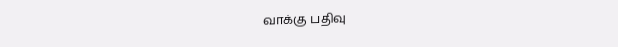வாக்கு பதிவு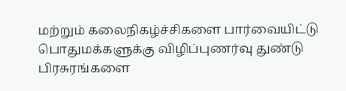மற்றும் கலைநிகழ்ச்சிகளை பார்வையிட்டு பொதுமக்களுக்கு விழிப்புணர்வு துண்டு பிரசுரங்களை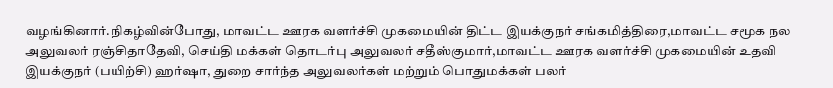வழங்கினார்.நிகழ்வின்போது, மாவட்ட ஊரக வளர்ச்சி முகமையின் திட்ட இயக்குநர் சங்கமித்திரை,மாவட்ட சமூக நல அலுவலர் ரஞ்சிதாதேவி, செய்தி மக்கள் தொடர்பு அலுவலர் சதீஸ்குமார்,மாவட்ட ஊரக வளர்ச்சி முகமையின் உதவி இயக்குநர் (பயிற்சி) ஹர்ஷா, துறை சார்ந்த அலுவலர்கள் மற்றும் பொதுமக்கள் பலர்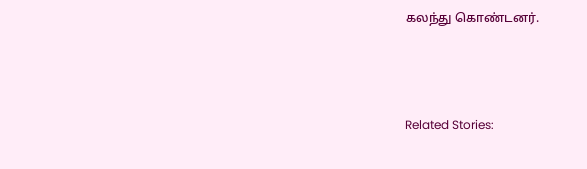கலந்து கொண்டனர்.



Related Stories: